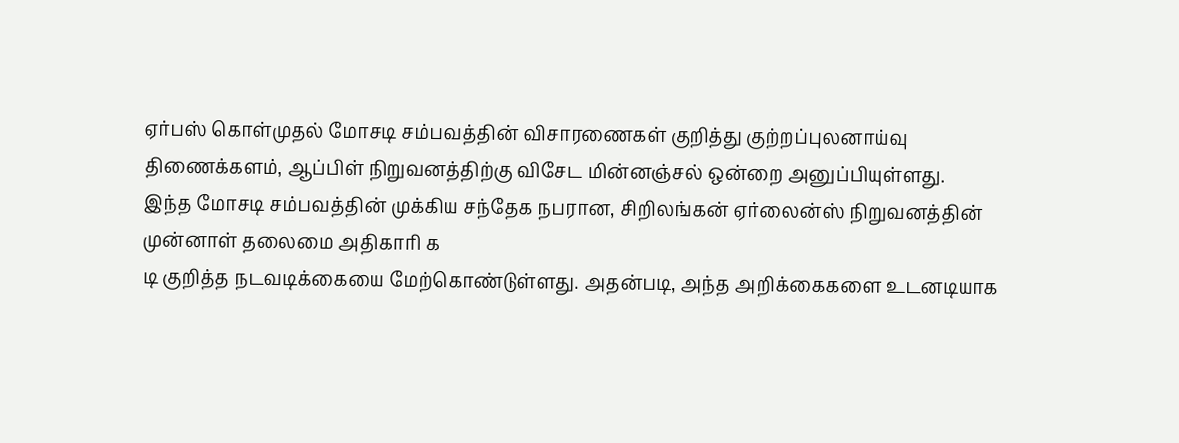ஏர்பஸ் கொள்முதல் மோசடி சம்பவத்தின் விசாரணைகள் குறித்து குற்றப்புலனாய்வு திணைக்களம், ஆப்பிள் நிறுவனத்திற்கு விசேட மின்னஞ்சல் ஒன்றை அனுப்பியுள்ளது.
இந்த மோசடி சம்பவத்தின் முக்கிய சந்தேக நபரான, சிறிலங்கன் ஏர்லைன்ஸ் நிறுவனத்தின் முன்னாள் தலைமை அதிகாரி க
டி குறித்த நடவடிக்கையை மேற்கொண்டுள்ளது. அதன்படி, அந்த அறிக்கைகளை உடனடியாக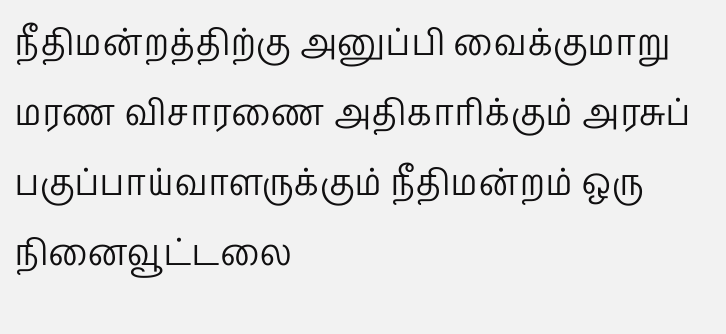நீதிமன்றத்திற்கு அனுப்பி வைக்குமாறு மரண விசாரணை அதிகாரிக்கும் அரசுப் பகுப்பாய்வாளருக்கும் நீதிமன்றம் ஒரு நினைவூட்டலை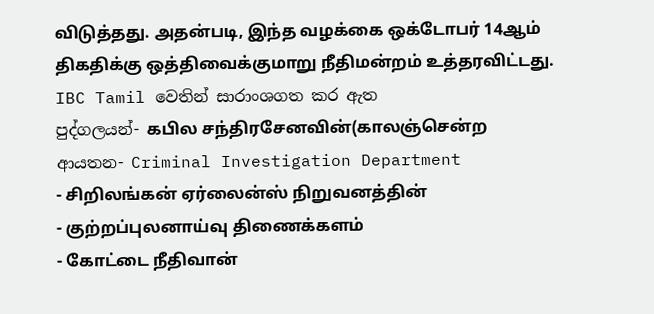விடுத்தது. அதன்படி, இந்த வழக்கை ஒக்டோபர் 14ஆம் திகதிக்கு ஒத்திவைக்குமாறு நீதிமன்றம் உத்தரவிட்டது.
IBC Tamil වෙතින් සාරාංශගත කර ඇත
පුද්ගලයන්- கபில சந்திரசேனவின்(காலஞ்சென்ற
ආයතන- Criminal Investigation Department
- சிறிலங்கன் ஏர்லைன்ஸ் நிறுவனத்தின்
- குற்றப்புலனாய்வு திணைக்களம்
- கோட்டை நீதிவான்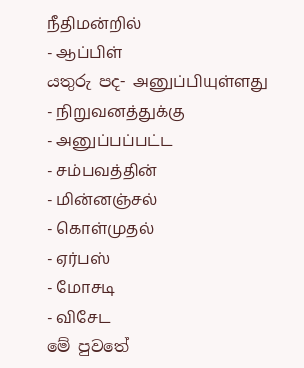நீதிமன்றில்
- ஆப்பிள்
යතුරු පද- அனுப்பியுள்ளது
- நிறுவனத்துக்கு
- அனுப்பப்பட்ட
- சம்பவத்தின்
- மின்னஞ்சல்
- கொள்முதல்
- ஏர்பஸ்
- மோசடி
- விசேட
මේ පුවතේ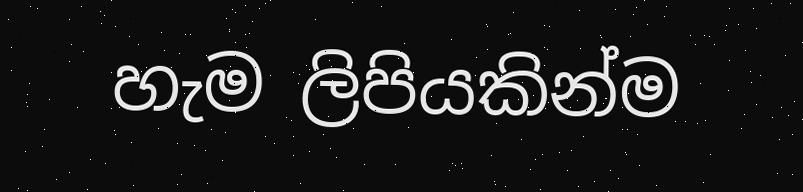හැම ලිපියකින්ම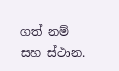ගත් නම් සහ ස්ථාන.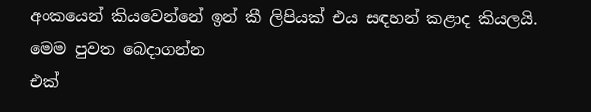අංකයෙන් කියවෙන්නේ ඉන් කී ලිපියක් එය සඳහන් කළාද කියලයි.
මෙම පුවත බෙදාගන්න
එක්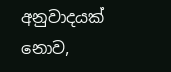අනුවාදයක් නොව,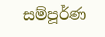සම්පූර්ණ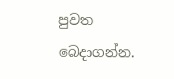පුවත බෙදාගන්න.